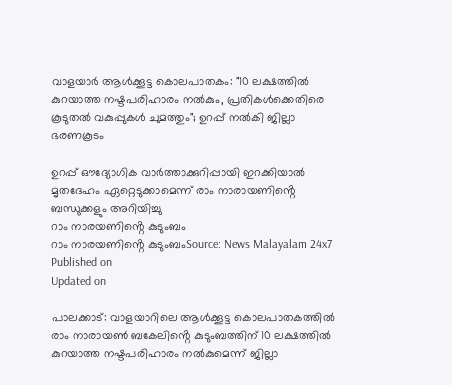വാളയാർ ആൾക്കൂട്ട കൊലപാതകം: "10 ലക്ഷത്തിൽ കുറയാത്ത നഷ്ടപരിഹാരം നൽകും, പ്രതികൾക്കെതിരെ കൂടുതൽ വകുപ്പുകൾ ചുമത്തും"; ഉറപ്പ് നൽകി ജില്ലാ ഭരണകൂടം

ഉറപ്പ് ഔദ്യോഗിക വാർത്താക്കുറിപ്പായി ഇറക്കിയാൽ മൃതദേഹം ഏറ്റെടുക്കാമെന്ന് രാം നാരായണിൻ്റെ ബന്ധുക്കളും അറിയിച്ചു
റാം നാരയണിൻ്റെ കുടുംബം
റാം നാരയണിൻ്റെ കുടുംബംSource: News Malayalam 24x7
Published on
Updated on

പാലക്കാട്: വാളയാറിലെ ആൾക്കൂട്ട കൊലപാതകത്തിൽ രാം നാരായൺ ബകേലിൻ്റെ കുടുംബത്തിന് 10 ലക്ഷത്തിൽ കുറയാത്ത നഷ്ടപരിഹാരം നൽകുമെന്ന് ജില്ലാ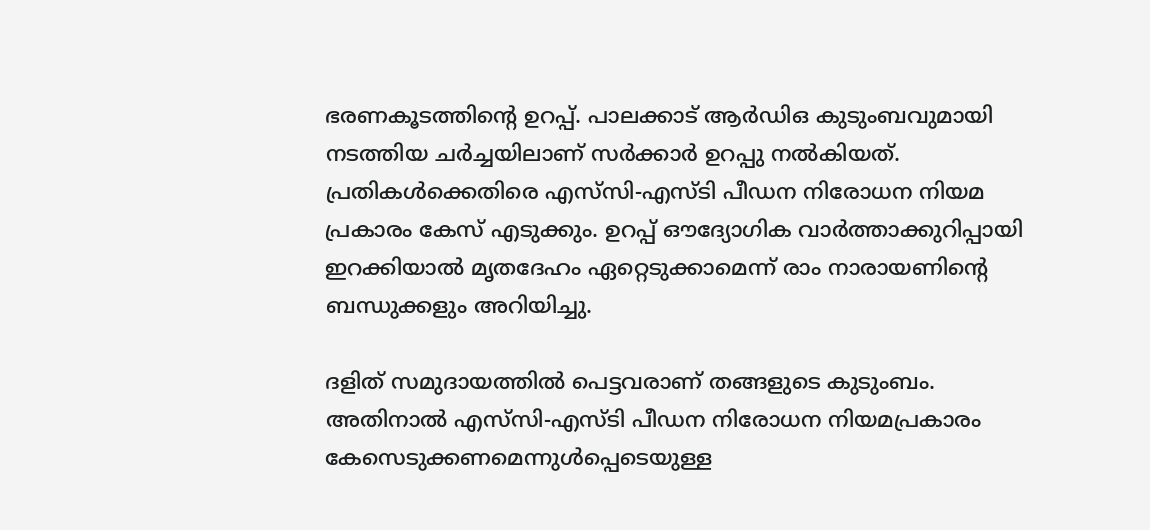ഭരണകൂടത്തിന്റെ ഉറപ്പ്. പാലക്കാട് ആർഡിഒ കുടുംബവുമായി നടത്തിയ ചർച്ചയിലാണ് സർക്കാർ ഉറപ്പു നൽകിയത്. പ്രതികൾക്കെതിരെ എസ്‌സി-എസ്‍ടി പീഡന നിരോധന നിയമ പ്രകാരം കേസ് എടുക്കും. ഉറപ്പ് ഔദ്യോഗിക വാർത്താക്കുറിപ്പായി ഇറക്കിയാൽ മൃതദേഹം ഏറ്റെടുക്കാമെന്ന് രാം നാരായണിൻ്റെ ബന്ധുക്കളും അറിയിച്ചു.

ദളിത് സമുദായത്തിൽ പെട്ടവരാണ് തങ്ങളുടെ കുടുംബം. അതിനാൽ എസ്‌സി-എസ്‌ടി പീഡന നിരോധന നിയമപ്രകാരം കേസെടുക്കണമെന്നുൾപ്പെടെയുള്ള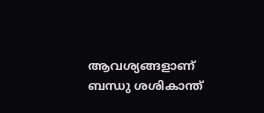ആവശ്യങ്ങളാണ് ബന്ധു ശശികാന്ത്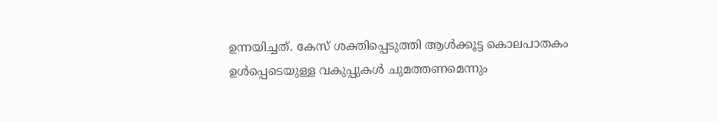ഉന്നയിച്ചത്. കേസ് ശക്തിപ്പെടുത്തി ആൾക്കൂട്ട കൊലപാതകം ഉൾപ്പെടെയുള്ള വകുപ്പുകൾ ചുമത്തണമെന്നും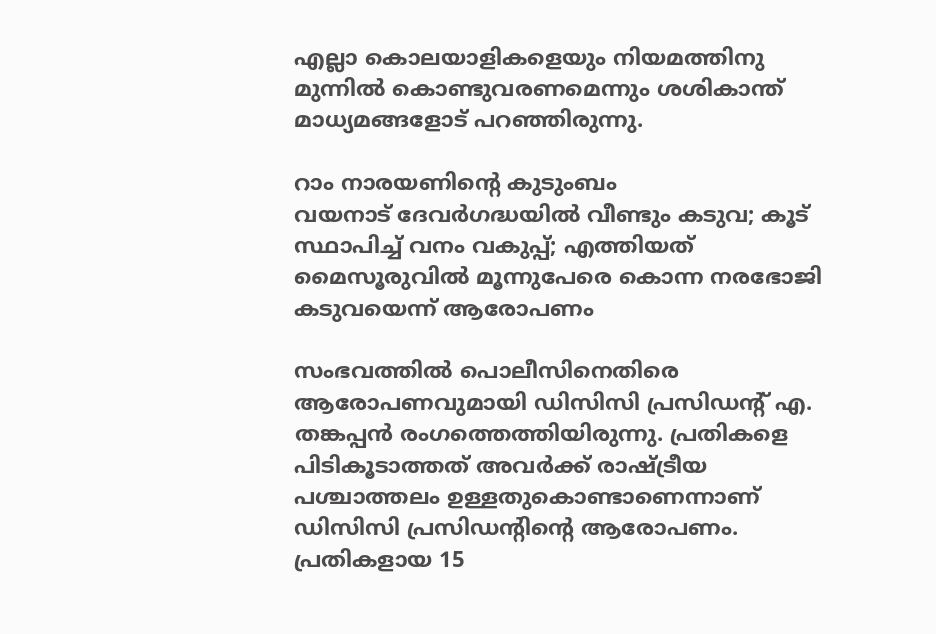എല്ലാ കൊലയാളികളെയും നിയമത്തിനു മുന്നിൽ കൊണ്ടുവരണമെന്നും ശശികാന്ത് മാധ്യമങ്ങളോട് പറഞ്ഞിരുന്നു.

റാം നാരയണിൻ്റെ കുടുംബം
വയനാട് ദേവർഗദ്ധയിൽ വീണ്ടും കടുവ; കൂട് സ്ഥാപിച്ച് വനം വകുപ്പ്; എത്തിയത് മൈസൂരുവിൽ മൂന്നുപേരെ കൊന്ന നരഭോജി കടുവയെന്ന് ആരോപണം

സംഭവത്തിൽ പൊലീസിനെതിരെ ആരോപണവുമായി ഡിസിസി പ്രസിഡന്റ് എ. തങ്കപ്പൻ രംഗത്തെത്തിയിരുന്നു. പ്രതികളെ പിടികൂടാത്തത് അവർക്ക് രാഷ്ട്രീയ പശ്ചാത്തലം ഉള്ളതുകൊണ്ടാണെന്നാണ് ഡിസിസി പ്രസിഡൻ്റിൻ്റെ ആരോപണം. പ്രതികളായ 15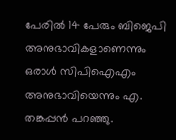പേരിൽ 14 പേരും ബിജെപി അനുഭാവികളാണെന്നും ഒരാൾ സിപിഐഎം അനുഭാവിയെന്നും എ. തങ്കപ്പൻ പറഞ്ഞു.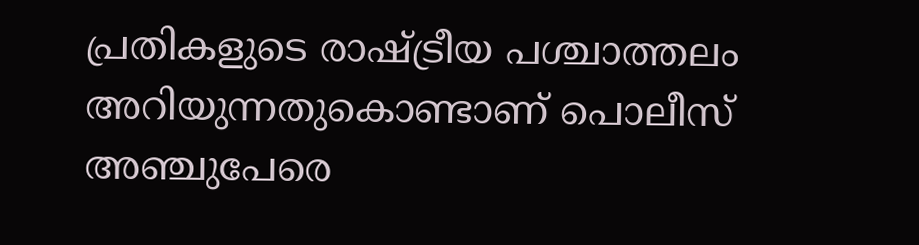പ്രതികളുടെ രാഷ്ട്രീയ പശ്ചാത്തലം അറിയുന്നതുകൊണ്ടാണ് പൊലീസ് അഞ്ചുപേരെ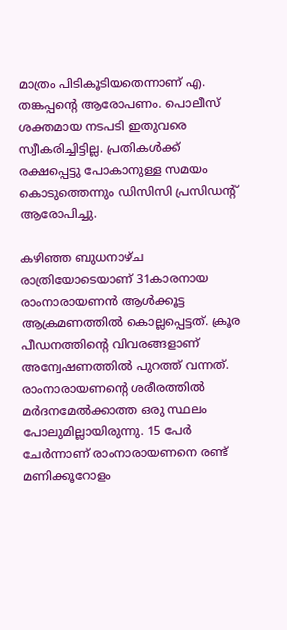മാത്രം പിടികൂടിയതെന്നാണ് എ. തങ്കപ്പൻ്റെ ആരോപണം. പൊലീസ് ശക്തമായ നടപടി ഇതുവരെ സ്വീകരിച്ചിട്ടില്ല. പ്രതികൾക്ക് രക്ഷപ്പെട്ടു പോകാനുള്ള സമയം കൊടുത്തെന്നും ഡിസിസി പ്രസിഡൻ്റ് ആരോപിച്ചു.

കഴിഞ്ഞ ബുധനാഴ്ച രാത്രിയോടെയാണ് 31കാരനായ രാംനാരായണൻ ആൾക്കൂട്ട ആക്രമണത്തിൽ കൊല്ലപ്പെട്ടത്. ക്രൂര പീഡനത്തിൻ്റെ വിവരങ്ങളാണ് അന്വേഷണത്തിൽ പുറത്ത് വന്നത്. രാംനാരായണൻ്റെ ശരീരത്തിൽ മർദനമേൽക്കാത്ത ഒരു സ്ഥലം പോലുമില്ലായിരുന്നു. 15 പേർ ചേർന്നാണ് രാംനാരായണനെ രണ്ട് മണിക്കൂറോളം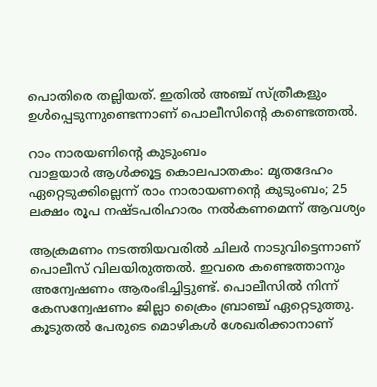പൊതിരെ തല്ലിയത്. ഇതിൽ അഞ്ച് സ്ത്രീകളും ഉൾപ്പെടുന്നുണ്ടെന്നാണ് പൊലീസിൻ്റെ കണ്ടെത്തൽ.

റാം നാരയണിൻ്റെ കുടുംബം
വാളയാർ ആൾക്കൂട്ട കൊലപാതകം: മൃതദേഹം ഏറ്റെടുക്കില്ലെന്ന് രാം നാരായണന്റെ കുടുംബം; 25 ലക്ഷം രൂപ നഷ്ടപരിഹാരം നൽകണമെന്ന് ആവശ്യം

ആക്രമണം നടത്തിയവരിൽ ചിലർ നാടുവിട്ടെന്നാണ് പൊലീസ് വിലയിരുത്തൽ. ഇവരെ കണ്ടെത്താനും അന്വേഷണം ആരംഭിച്ചിട്ടുണ്ട്. പൊലീസിൽ നിന്ന് കേസന്വേഷണം ജില്ലാ ക്രൈം ബ്രാഞ്ച് ഏറ്റെടുത്തു. കൂടുതൽ പേരുടെ മൊഴികൾ ശേഖരിക്കാനാണ്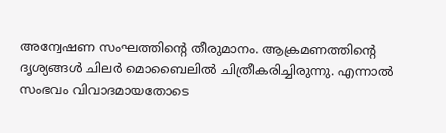അന്വേഷണ സംഘത്തിൻ്റെ തീരുമാനം. ആക്രമണത്തിൻ്റെ ദൃശ്യങ്ങൾ ചിലർ മൊബൈലിൽ ചിത്രീകരിച്ചിരുന്നു. എന്നാൽ സംഭവം വിവാദമായതോടെ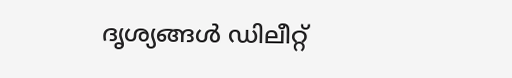ദൃശ്യങ്ങൾ ഡിലീറ്റ്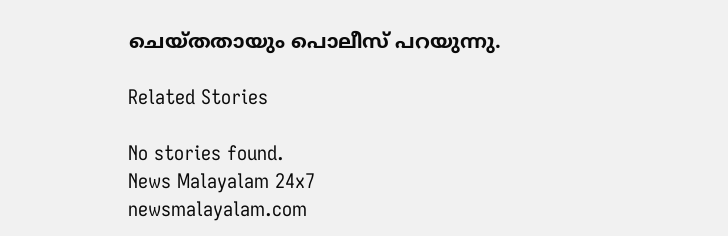ചെയ്തതായും പൊലീസ് പറയുന്നു.

Related Stories

No stories found.
News Malayalam 24x7
newsmalayalam.com